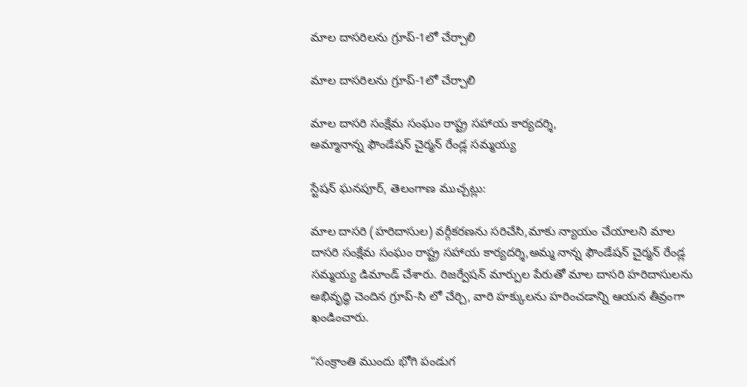మాల దాసరిలను గ్రూప్-1లో చేర్చాలి

మాల దాసరిలను గ్రూప్-1లో చేర్చాలి

మాల దాసరి సంక్షేమ సంఘం రాష్ట్ర సహాయ కార్యదర్శి,
అమ్మానాన్న ఫౌండేషన్ చైర్మన్ రేండ్ల సమ్మయ్య

స్టేషన్ ఘనపూర్, తెలంగాణ ముచ్చట్లు:

మాల దాసరి (హరిదాసుల) వర్గీకరణను సరిచేసి,మాకు న్యాయం చేయాలని మాల దాసరి సంక్షేమ సంఘం రాష్ట్ర సహాయ కార్యదర్శి,అమ్మ నాన్న ఫౌండేషన్ చైర్మన్ రేండ్ల సమ్మయ్య డిమాండ్ చేశారు. రిజర్వేషన్ మార్పుల పేరుతో మాల దాసరి హరిదాసులను అభివృద్ధి చెందిన గ్రూప్-సి లో చేర్చి, వారి హక్కులను హరించడాన్ని ఆయన తీవ్రంగా ఖండించారు.

“సంక్రాంతి ముందు భోగి పండుగ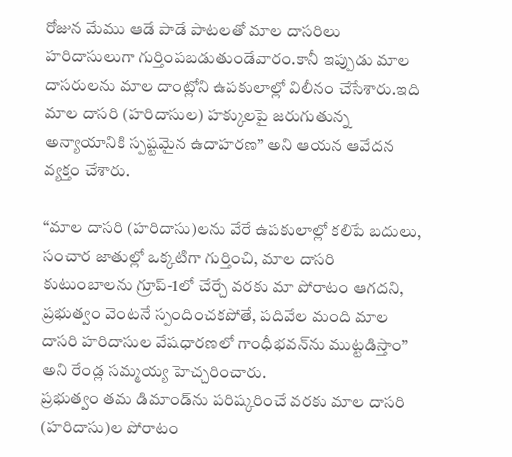రోజున మేము ఆడే పాడే పాటలతో మాల దాసరిలు  హరిదాసులుగా గుర్తింపబడుతుండేవారం.కానీ ఇప్పుడు మాల దాసరులను మాల దాంట్లోని ఉపకులాల్లో విలీనం చేసేశారు.ఇది మాల దాసరి (హరిదాసుల) హక్కులపై జరుగుతున్న అన్యాయానికి స్పష్టమైన ఉదాహరణ” అని ఆయన ఆవేదన వ్యక్తం చేశారు.

“మాల దాసరి (హరిదాసు)లను వేరే ఉపకులాల్లో కలిపే బదులు, సంచార జాతుల్లో ఒక్కటిగా గుర్తించి, మాల దాసరి కుటుంబాలను గ్రూప్-1లో చేర్చే వరకు మా పోరాటం ఆగదని,
ప్రభుత్వం వెంటనే స్పందించకపోతే, పదివేల మంది మాల దాసరి హరిదాసుల వేషధారణలో గాంధీభవన్‌ను ముట్టడిస్తాం” అని రేండ్ల సమ్మయ్య హెచ్చరించారు.
ప్రభుత్వం తమ డిమాండ్‌ను పరిష్కరించే వరకు మాల దాసరి (హరిదాసు)ల పోరాటం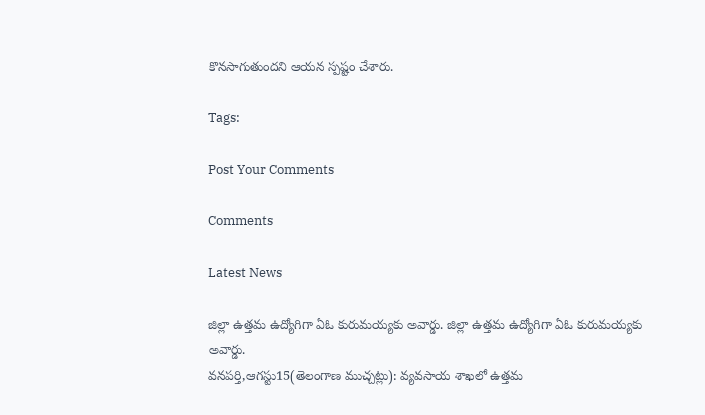కొనసాగుతుందని ఆయన స్పష్టం చేశారు.

Tags:

Post Your Comments

Comments

Latest News

జిల్లా ఉత్తమ ఉద్యోగిగా ఏఓ కురుమయ్యకు అవార్డు. జిల్లా ఉత్తమ ఉద్యోగిగా ఏఓ కురుమయ్యకు అవార్డు.
వనపర్తి,ఆగస్టు15(తెలంగాణ ముచ్చట్లు): వ్యవసాయ శాఖలో ఉత్తమ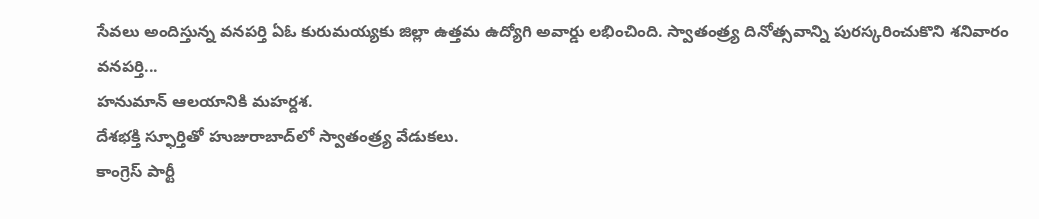సేవలు అందిస్తున్న వనపర్తి ఏఓ కురుమయ్యకు జిల్లా ఉత్తమ ఉద్యోగి అవార్డు లభించింది. స్వాతంత్ర్య దినోత్సవాన్ని పురస్కరించుకొని శనివారం వనపర్తి...
హనుమాన్ ఆలయానికి మహర్దశ.
దేశభక్తి స్ఫూర్తితో హుజురాబాద్‌లో స్వాతంత్ర్య వేడుకలు.
కాంగ్రెస్ పార్టీ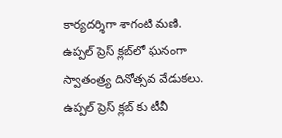కార్యదర్శిగా శాగంటి మణి.
ఉప్పల్ ప్రెస్ క్లబ్‌లో ఘనంగా స్వాతంత్ర్య దినోత్సవ వేడుకలు.
ఉప్పల్ ప్రెస్ క్లబ్‌ కు టీవీ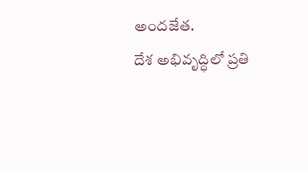అందజేత.
దేశ అభివృద్ధిలో ప్రతి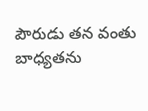పౌరుడు తన వంతు బాధ్యతను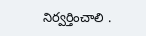నిర్వర్తించాలి .